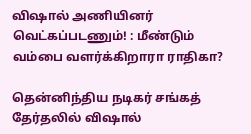விஷால் அணியினர் வெட்கப்படணும்! : மீண்டும் வம்பை வளர்க்கிறாரா ராதிகா?

தென்னிந்திய நடிகர் சங்கத் தேர்தலில் விஷால்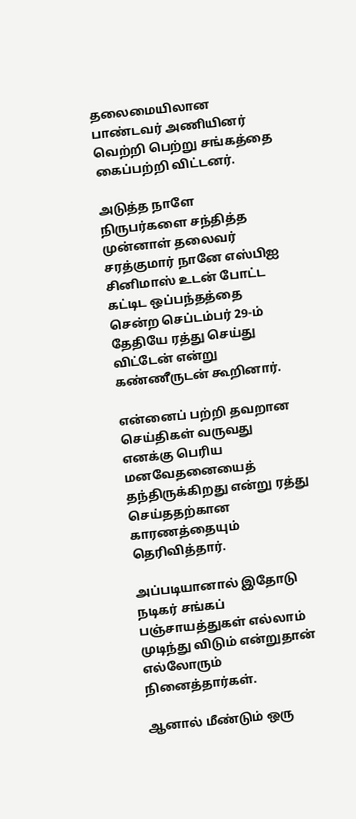தலைமையிலான பாண்டவர் அணியினர் வெற்றி பெற்று சங்கத்தை கைப்பற்றி விட்டனர்.

அடுத்த நாளே நிருபர்களை சந்தித்த முன்னாள் தலைவர் சரத்குமார் நானே எஸ்பிஐ சினிமாஸ் உடன் போட்ட கட்டிட ஒப்பந்தத்தை சென்ற செப்டம்பர் 29-ம் தேதியே ரத்து செய்து விட்டேன் என்று கண்ணீருடன் கூறினார்.

என்னைப் பற்றி தவறான செய்திகள் வருவது எனக்கு பெரிய மனவேதனையைத் தந்திருக்கிறது என்று ரத்து செய்ததற்கான காரணத்தையும் தெரிவித்தார்.

அப்படியானால் இதோடு நடிகர் சங்கப் பஞ்சாயத்துகள் எல்லாம் முடிந்து விடும் என்றுதான் எல்லோரும் நினைத்தார்கள்.

ஆனால் மீண்டும் ஒரு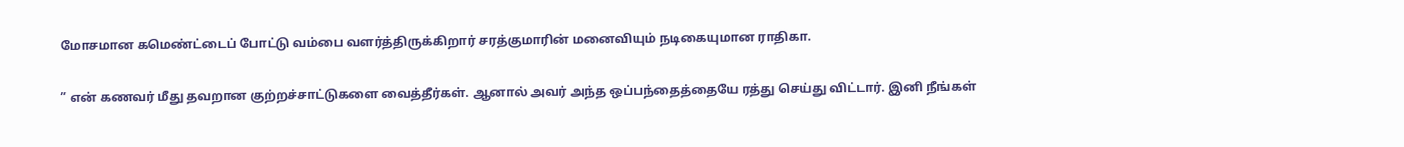மோசமான கமெண்ட்டைப் போட்டு வம்பை வளர்த்திருக்கிறார் சரத்குமாரின் மனைவியும் நடிகையுமான ராதிகா.

” என் கணவர் மீது தவறான குற்றச்சாட்டுகளை வைத்தீர்கள். ஆனால் அவர் அந்த ஒப்பந்தைத்தையே ரத்து செய்து விட்டார். இனி நீங்கள்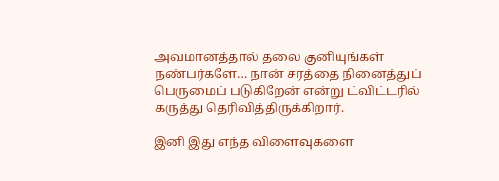அவமானத்தால் தலை குனியுங்கள் நண்பர்களே… நான் சரத்தை நினைத்துப் பெருமைப் படுகிறேன் என்று ட்விட்டரில் கருத்து தெரிவித்திருக்கிறார்.

இனி இது எந்த விளைவுகளை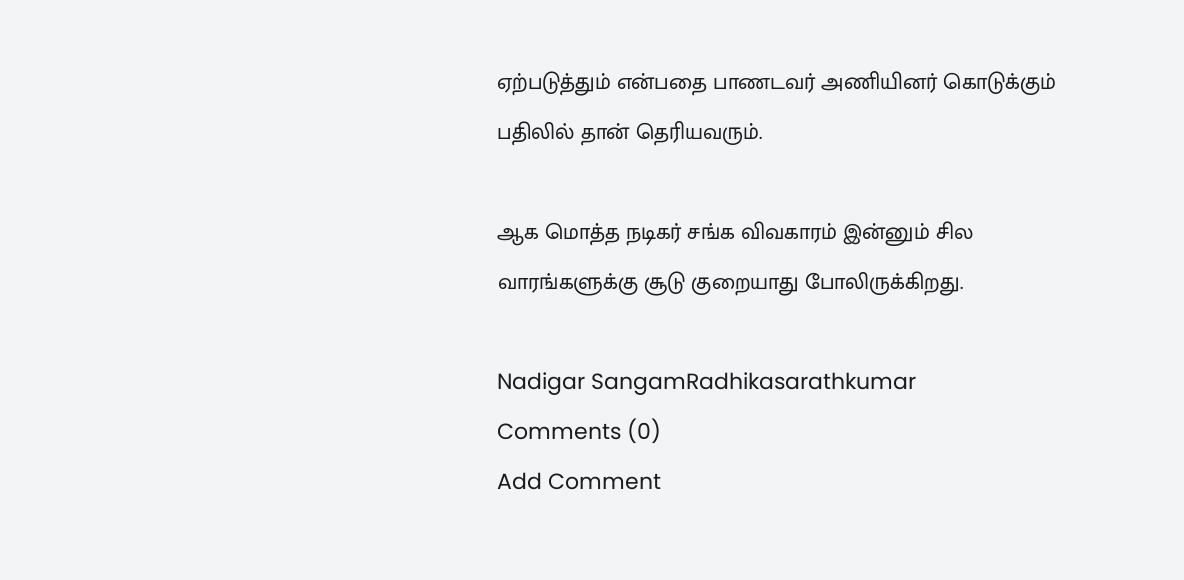ஏற்படுத்தும் என்பதை பாணடவர் அணியினர் கொடுக்கும் பதிலில் தான் தெரியவரும்.

ஆக மொத்த நடிகர் சங்க விவகாரம் இன்னும் சில வாரங்களுக்கு சூடு குறையாது போலிருக்கிறது.

Nadigar SangamRadhikasarathkumar
Comments (0)
Add Comment